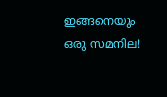ഇങ്ങനെയും ഒരു സമനില!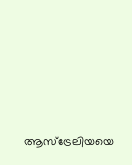ആസ്‌ട്രേലിയയെ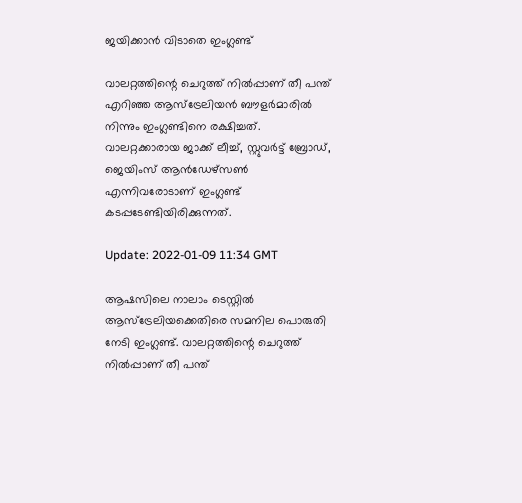ജയിക്കാൻ വിടാതെ ഇംഗ്ലണ്ട്

വാലറ്റത്തിന്റെ ചെറുത്ത് നില്‍പ്പാണ് തീ പന്ത് എറിഞ്ഞ ആസ്ട്രേലിയന്‍ ബൗളർമാരിൽ നിന്നും ഇംഗ്ലണ്ടിനെ രക്ഷിച്ചത്. വാലറ്റക്കാരായ ജാക്ക് ലീച്ച്, സ്റ്റുവര്‍ട്ട് ബ്രോഡ്, ജെയിംസ് ആന്‍ഡേഴ്‌സണ്‍ എന്നിവരോടാണ് ഇംഗ്ലണ്ട് കടപ്പടേണ്ടിയിരിക്കുന്നത്.

Update: 2022-01-09 11:34 GMT

ആഷസിലെ നാലാം ടെസ്റ്റില്‍ ആസ്‌ട്രേലിയക്കെതിരെ സമനില പൊരുതി നേടി ഇംഗ്ലണ്ട്. വാലറ്റത്തിന്റെ ചെറുത്ത് നില്‍പ്പാണ് തീ പന്ത്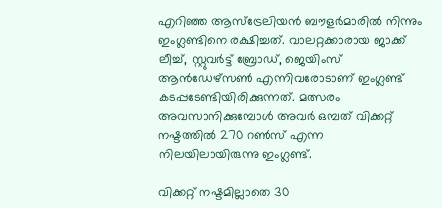എറിഞ്ഞ ആസ്ട്രേലിയന്‍ ബൗളർമാരിൽ നിന്നും ഇംഗ്ലണ്ടിനെ രക്ഷിച്ചത്. വാലറ്റക്കാരായ ജാക്ക് ലീച്ച്, സ്റ്റുവര്‍ട്ട് ബ്രോഡ്, ജെയിംസ് ആന്‍ഡേഴ്‌സണ്‍ എന്നിവരോടാണ് ഇംഗ്ലണ്ട് കടപ്പടേണ്ടിയിരിക്കുന്നത്. മത്സരം അവസാനിക്കുമ്പോള്‍ അവര്‍ ഒമ്പത് വിക്കറ്റ് നഷ്ടത്തില്‍ 270 റണ്‍സ് എന്ന നിലയിലായിരുന്നു ഇംഗ്ലണ്ട്.

വിക്കറ്റ് നഷ്ടമില്ലാതെ 30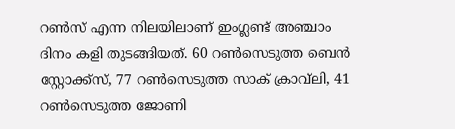റണ്‍സ് എന്ന നിലയിലാണ് ഇംഗ്ലണ്ട് അഞ്ചാം ദിനം കളി തുടങ്ങിയത്. 60 റണ്‍സെടുത്ത ബെന്‍ സ്റ്റോക്ക്‌സ്, 77 റണ്‍സെടുത്ത സാക് ക്രാവ്‌ലി, 41 റണ്‍സെടുത്ത ജോണി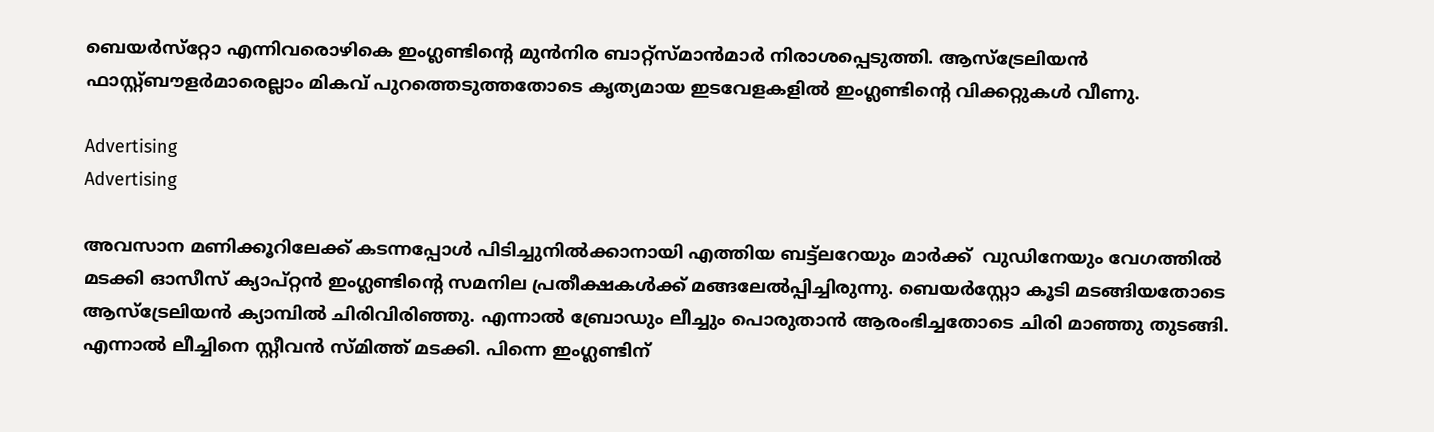ബെയര്‍സ്‌റ്റോ എന്നിവരൊഴികെ ഇംഗ്ലണ്ടിന്റെ മുന്‍നിര ബാറ്റ്‌സ്മാന്‍മാര്‍ നിരാശപ്പെടുത്തി. ആസ്‌ട്രേലിയൻ ഫാസ്റ്റ്ബൗളർമാരെല്ലാം മികവ് പുറത്തെടുത്തതോടെ കൃത്യമായ ഇടവേളകളിൽ ഇംഗ്ലണ്ടിന്റെ വിക്കറ്റുകൾ വീണു.

Advertising
Advertising

അവസാന മണിക്കൂറിലേക്ക് കടന്നപ്പോള്‍ പിടിച്ചുനില്‍ക്കാനായി എത്തിയ ബട്ട്‌ലറേയും മാര്‍ക്ക്  വുഡിനേയും വേഗത്തില്‍ മടക്കി ഓസീസ് ക്യാപ്റ്റന്‍ ഇംഗ്ലണ്ടിന്റെ സമനില പ്രതീക്ഷകള്‍ക്ക് മങ്ങലേല്‍പ്പിച്ചിരുന്നു. ബെയര്‍‌സ്റ്റോ കൂടി മടങ്ങിയതോടെ ആസ്ട്രേലിയന്‍ ക്യാമ്പില്‍ ചിരിവിരിഞ്ഞു. എന്നാല്‍ ബ്രോഡും ലീച്ചും പൊരുതാന്‍ ആരംഭിച്ചതോടെ ചിരി മാഞ്ഞു തുടങ്ങി. എന്നാല്‍ ലീച്ചിനെ സ്റ്റീവന്‍ സ്മിത്ത് മടക്കി. പിന്നെ ഇംഗ്ലണ്ടിന്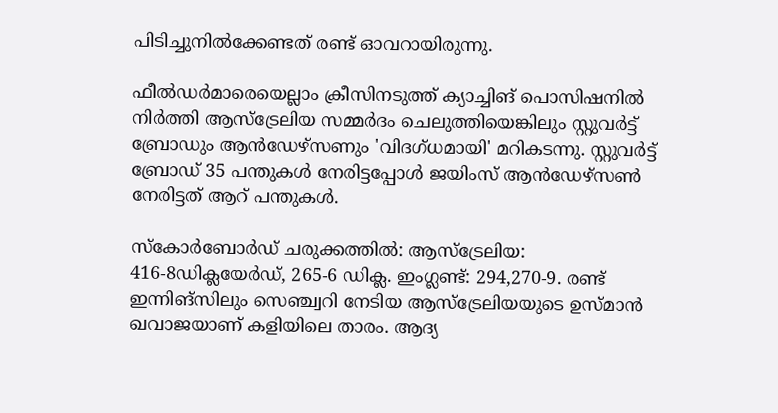പിടിച്ചുനില്‍ക്കേണ്ടത് രണ്ട് ഓവറായിരുന്നു.

ഫീല്‍ഡര്‍മാരെയെല്ലാം ക്രീസിനടുത്ത് ക്യാച്ചിങ് പൊസിഷനില്‍ നിര്‍ത്തി ആസ്‌ട്രേലിയ സമ്മര്‍ദം ചെലുത്തിയെങ്കിലും സ്റ്റുവര്‍ട്ട് ബ്രോഡും ആന്‍ഡേഴ്സണും 'വിദഗ്ധമായി' മറികടന്നു. സ്റ്റുവർട്ട് ബ്രോഡ് 35 പന്തുകൾ നേരിട്ടപ്പോൾ ജയിംസ് ആൻഡേഴ്‌സൺ നേരിട്ടത് ആറ് പന്തുകൾ.

സ്‌കോർബോർഡ് ചരുക്കത്തിൽ: ആസ്‌ട്രേലിയ: 416-8ഡിക്ലയേർഡ്, 265-6 ഡിക്ല. ഇംഗ്ലണ്ട്: 294,270-9. രണ്ട് ഇന്നിങ്‌സിലും സെഞ്ച്വറി നേടിയ ആസ്ട്രേലിയയുടെ ഉസ്മാൻ ഖവാജയാണ് കളിയിലെ താരം. ആദ്യ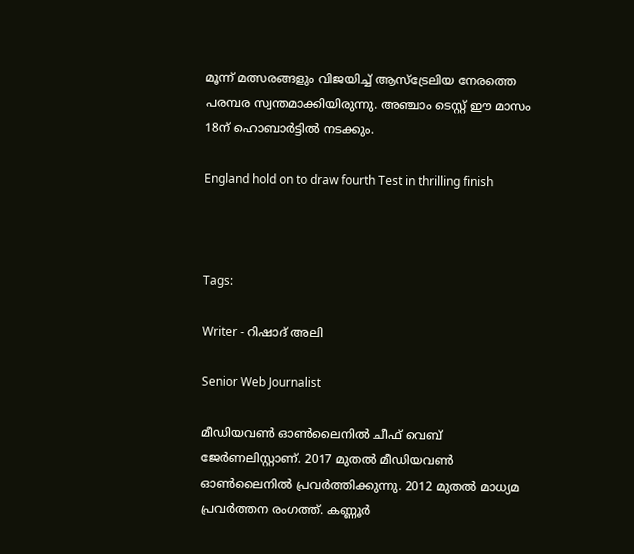മൂന്ന് മത്സരങ്ങളും വിജയിച്ച് ആസ്‌ട്രേലിയ നേരത്തെ പരമ്പര സ്വന്തമാക്കിയിരുന്നു. അഞ്ചാം ടെസ്റ്റ് ഈ മാസം 18ന് ഹൊബാർട്ടിൽ നടക്കും.

England hold on to draw fourth Test in thrilling finish



Tags:

Writer - റിഷാദ് അലി

Senior Web Journalist

മീഡിയവൺ ഓൺലൈനിൽ ചീഫ് വെബ് ജേർണലിസ്റ്റാണ്. 2017 മുതൽ മീഡിയവൺ ഓൺലൈനിൽ പ്രവർത്തിക്കുന്നു. 2012 മുതൽ മാധ്യമ പ്രവർത്തന രംഗത്ത്. കണ്ണൂര്‍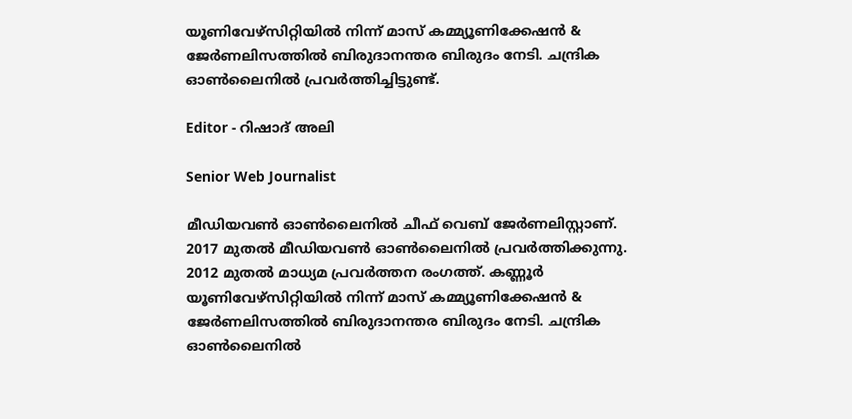യൂണിവേഴ്‌സിറ്റിയിൽ നിന്ന് മാസ് കമ്മ്യൂണിക്കേഷന്‍ & ജേര്‍ണലിസത്തില്‍ ബിരുദാനന്തര ബിരുദം നേടി. ചന്ദ്രിക ഓണ്‍ലൈനില്‍ പ്രവര്‍ത്തിച്ചിട്ടുണ്ട്.

Editor - റിഷാദ് അലി

Senior Web Journalist

മീഡിയവൺ ഓൺലൈനിൽ ചീഫ് വെബ് ജേർണലിസ്റ്റാണ്. 2017 മുതൽ മീഡിയവൺ ഓൺലൈനിൽ പ്രവർത്തിക്കുന്നു. 2012 മുതൽ മാധ്യമ പ്രവർത്തന രംഗത്ത്. കണ്ണൂര്‍ യൂണിവേഴ്‌സിറ്റിയിൽ നിന്ന് മാസ് കമ്മ്യൂണിക്കേഷന്‍ & ജേര്‍ണലിസത്തില്‍ ബിരുദാനന്തര ബിരുദം നേടി. ചന്ദ്രിക ഓണ്‍ലൈനില്‍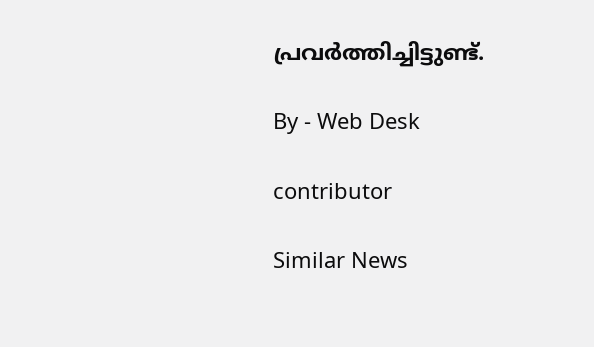പ്രവര്‍ത്തിച്ചിട്ടുണ്ട്.

By - Web Desk

contributor

Similar News